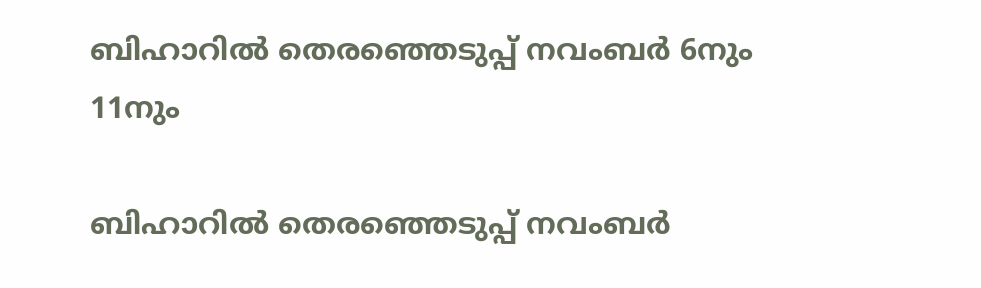ബിഹാറില്‍ തെരഞ്ഞെടുപ്പ് നവംബര്‍ 6നും 11നും

ബിഹാറില്‍ തെരഞ്ഞെടുപ്പ് നവംബര്‍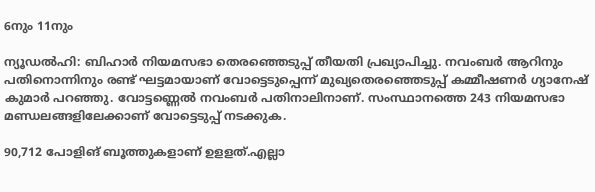6നും 11നും

ന്യൂഡല്‍ഹി: ബിഹാര്‍ നിയമസഭാ തെരഞ്ഞെടുപ്പ് തീയതി പ്രഖ്യാപിച്ചു. നവംബര്‍ ആറിനും പതിനൊന്നിനും രണ്ട് ഘട്ടമായാണ് വോട്ടെടുപ്പെന്ന് മുഖ്യതെരഞ്ഞെടുപ്പ് കമ്മീഷണര്‍ ഗ്യാനേഷ് കുമാര്‍ പറഞ്ഞു. വോട്ടണ്ണെല്‍ നവംബര്‍ പതിനാലിനാണ്. സംസ്ഥാനത്തെ 243 നിയമസഭാ മണ്ഡലങ്ങളിലേക്കാണ് വോട്ടെടുപ്പ് നടക്കുക.

90,712 പോളിങ് ബൂത്തുകളാണ് ഉളളത്.എല്ലാ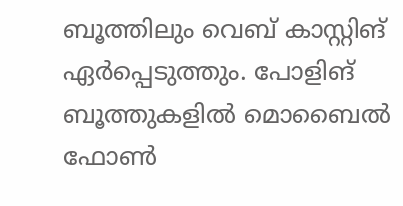ബൂത്തിലും വെബ് കാസ്റ്റിങ് ഏര്‍പ്പെടുത്തും. പോളിങ് ബൂത്തുകളില്‍ മൊബൈല്‍ ഫോണ്‍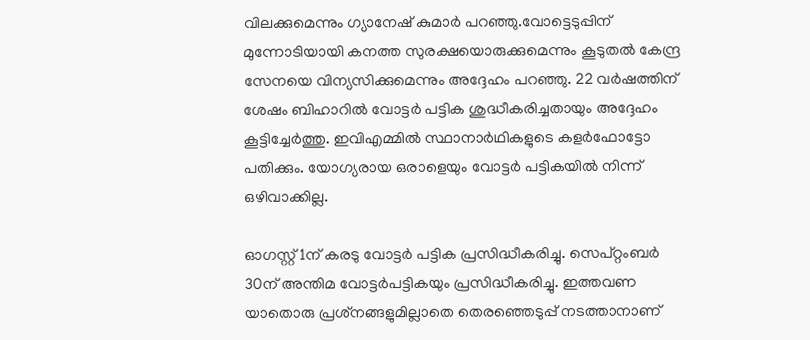വിലക്കുമെന്നും ഗ്യാനേഷ് കുമാര്‍ പറഞ്ഞു.വോട്ടെടുപ്പിന് മുന്നോടിയായി കനത്ത സുരക്ഷയൊരുക്കുമെന്നും കൂടുതല്‍ കേന്ദ്ര സേനയെ വിന്യസിക്കുമെന്നും അദ്ദേഹം പറഞ്ഞു. 22 വര്‍ഷത്തിന് ശേഷം ബിഹാറില്‍ വോട്ടര്‍ പട്ടിക ശുദ്ധീകരിച്ചതായും അദ്ദേഹം കൂട്ടിച്ചേര്‍ത്തു. ഇവിഎമ്മില്‍ സ്ഥാനാര്‍ഥികളുടെ കളര്‍ഫോട്ടോ പതിക്കും. യോഗ്യരായ ഒരാളെയും വോട്ടര്‍ പട്ടികയില്‍ നിന്ന് ഒഴിവാക്കില്ല.

ഓഗസ്റ്റ് 1ന് കരടു വോട്ടര്‍ പട്ടിക പ്രസിദ്ധീകരിച്ചു. സെപ്റ്റംബര്‍ 30ന് അന്തിമ വോട്ടര്‍പട്ടികയും പ്രസിദ്ധീകരിച്ചു. ഇത്തവണ യാതൊരു പ്രശ്‌നങ്ങളുമില്ലാതെ തെരഞ്ഞെടുപ്പ് നടത്താനാണ്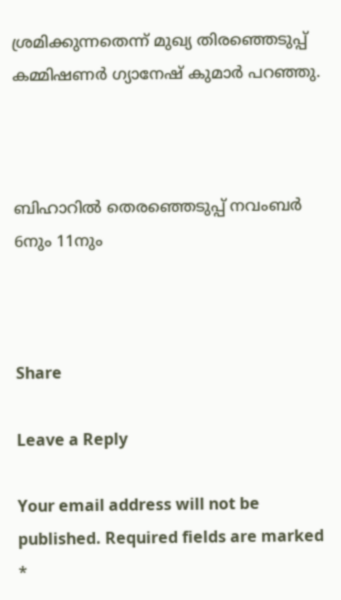ശ്രമിക്കുന്നതെന്ന് മുഖ്യ തിരഞ്ഞെടുപ്പ് കമ്മിഷണര്‍ ഗ്യാനേഷ് കുമാര്‍ പറഞ്ഞു.



ബിഹാറില്‍ തെരഞ്ഞെടുപ്പ് നവംബര്‍ 6നും 11നും



Share

Leave a Reply

Your email address will not be published. Required fields are marked *